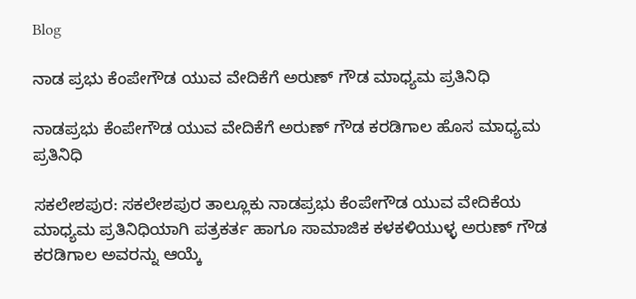Blog

ನಾಡ ಪ್ರಭು ಕೆಂಪೇಗೌಡ ಯುವ ವೇದಿಕೆಗೆ ಅರುಣ್ ಗೌಡ ಮಾಧ್ಯಮ ಪ್ರತಿನಿಧಿ

ನಾಡಪ್ರಭು ಕೆಂಪೇಗೌಡ ಯುವ ವೇದಿಕೆಗೆ ಅರುಣ್ ಗೌಡ ಕರಡಿಗಾಲ ಹೊಸ ಮಾಧ್ಯಮ ಪ್ರತಿನಿಧಿ

ಸಕಲೇಶಪುರ: ಸಕಲೇಶಪುರ ತಾಲ್ಲೂಕು ನಾಡಪ್ರಭು ಕೆಂಪೇಗೌಡ ಯುವ ವೇದಿಕೆಯ ಮಾಧ್ಯಮ ಪ್ರತಿನಿಧಿಯಾಗಿ ಪತ್ರಕರ್ತ ಹಾಗೂ ಸಾಮಾಜಿಕ ಕಳಕಳಿಯುಳ್ಳ ಅರುಣ್ ಗೌಡ ಕರಡಿಗಾಲ ಅವರನ್ನು ಆಯ್ಕೆ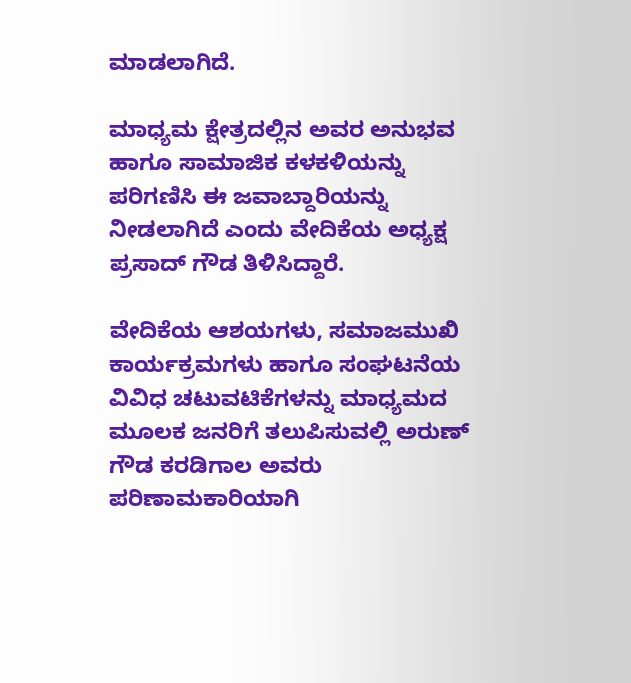ಮಾಡಲಾಗಿದೆ.

ಮಾಧ್ಯಮ ಕ್ಷೇತ್ರದಲ್ಲಿನ ಅವರ ಅನುಭವ ಹಾಗೂ ಸಾಮಾಜಿಕ ಕಳಕಳಿಯನ್ನು ಪರಿಗಣಿಸಿ ಈ ಜವಾಬ್ದಾರಿಯನ್ನು ನೀಡಲಾಗಿದೆ ಎಂದು ವೇದಿಕೆಯ ಅಧ್ಯಕ್ಷ ಪ್ರಸಾದ್ ಗೌಡ ತಿಳಿಸಿದ್ದಾರೆ.

ವೇದಿಕೆಯ ಆಶಯಗಳು, ಸಮಾಜಮುಖಿ ಕಾರ್ಯಕ್ರಮಗಳು ಹಾಗೂ ಸಂಘಟನೆಯ ವಿವಿಧ ಚಟುವಟಿಕೆಗಳನ್ನು ಮಾಧ್ಯಮದ ಮೂಲಕ ಜನರಿಗೆ ತಲುಪಿಸುವಲ್ಲಿ ಅರುಣ್ ಗೌಡ ಕರಡಿಗಾಲ ಅವರು ಪರಿಣಾಮಕಾರಿಯಾಗಿ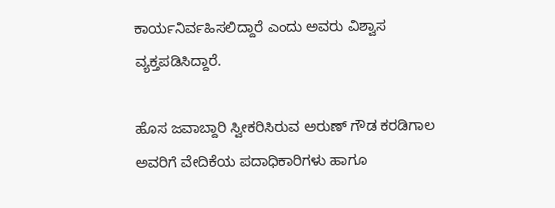ಕಾರ್ಯನಿರ್ವಹಿಸಲಿದ್ದಾರೆ ಎಂದು ಅವರು ವಿಶ್ವಾಸ ವ್ಯಕ್ತಪಡಿಸಿದ್ದಾರೆ.

ಹೊಸ ಜವಾಬ್ದಾರಿ ಸ್ವೀಕರಿಸಿರುವ ಅರುಣ್ ಗೌಡ ಕರಡಿಗಾಲ ಅವರಿಗೆ ವೇದಿಕೆಯ ಪದಾಧಿಕಾರಿಗಳು ಹಾಗೂ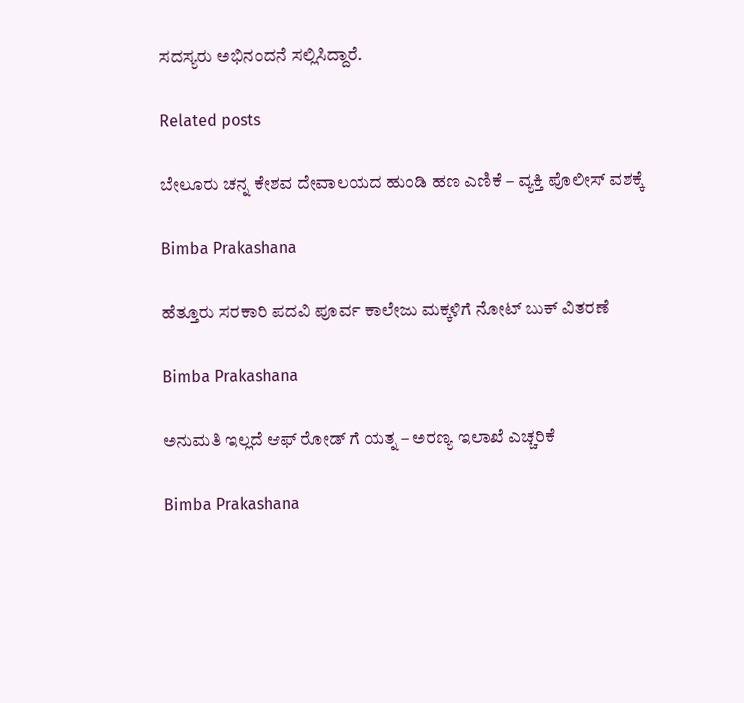ಸದಸ್ಯರು ಅಭಿನಂದನೆ ಸಲ್ಲಿಸಿದ್ದಾರೆ.

Related posts

ಬೇಲೂರು ಚನ್ನ ಕೇಶವ ದೇವಾಲಯದ ಹುಂಡಿ ಹಣ ಎಣಿಕೆ – ವ್ಯಕ್ತಿ ಪೊಲೀಸ್ ವಶಕ್ಕೆ

Bimba Prakashana

ಹೆತ್ತೂರು ಸರಕಾರಿ ಪದವಿ ಪೂರ್ವ ಕಾಲೇಜು ಮಕ್ಕಳಿಗೆ ನೋಟ್ ಬುಕ್ ವಿತರಣೆ

Bimba Prakashana

ಅನುಮತಿ ಇಲ್ಲದೆ ಆಫ್ ರೋಡ್ ಗೆ ಯತ್ನ – ಅರಣ್ಯ ಇಲಾಖೆ ಎಚ್ಚರಿಕೆ

Bimba Prakashana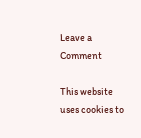Leave a Comment

This website uses cookies to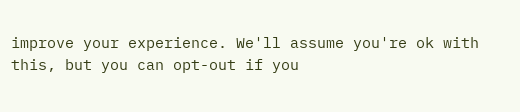improve your experience. We'll assume you're ok with this, but you can opt-out if you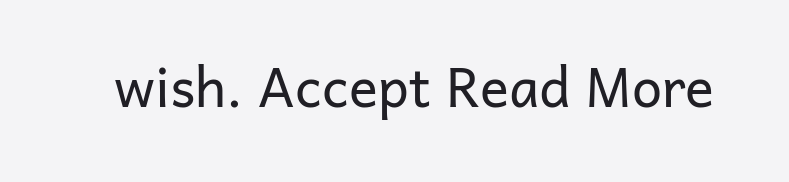wish. Accept Read More